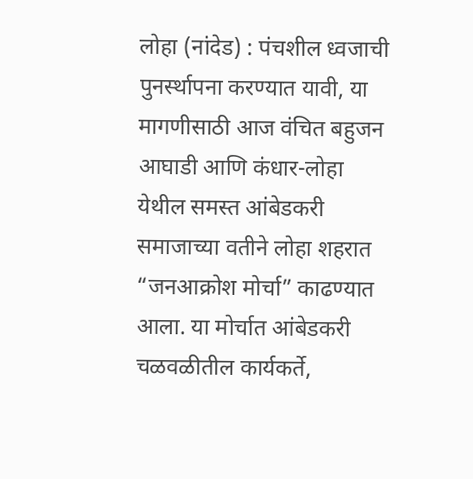लोहा (नांदेड) : पंचशील ध्वजाची पुनर्स्थापना करण्यात यावी, या मागणीसाठी आज वंचित बहुजन आघाडी आणि कंधार-लोहा येथील समस्त आंबेडकरी समाजाच्या वतीने लोहा शहरात “जनआक्रोश मोर्चा” काढण्यात आला. या मोर्चात आंबेडकरी चळवळीतील कार्यकर्ते,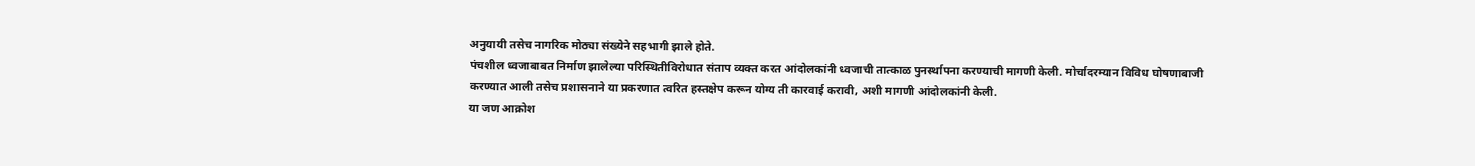अनुयायी तसेच नागरिक मोठ्या संख्येने सहभागी झाले होते.
पंचशील ध्वजाबाबत निर्माण झालेल्या परिस्थितीविरोधात संताप व्यक्त करत आंदोलकांनी ध्वजाची तात्काळ पुनर्स्थापना करण्याची मागणी केली. मोर्चादरम्यान विविध घोषणाबाजी करण्यात आली तसेच प्रशासनाने या प्रकरणात त्वरित हस्तक्षेप करून योग्य ती कारवाई करावी, अशी मागणी आंदोलकांनी केली.
या जण आक्रोश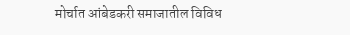मोर्चात आंबेडकरी समाजातील विविध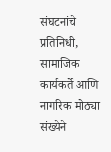संघटनांचे प्रतिनिधी, सामाजिक कार्यकर्ते आणि नागरिक मोठ्या संख्येने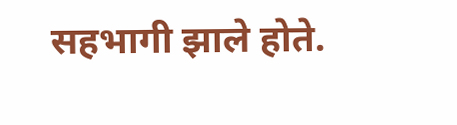सहभागी झाले होते.